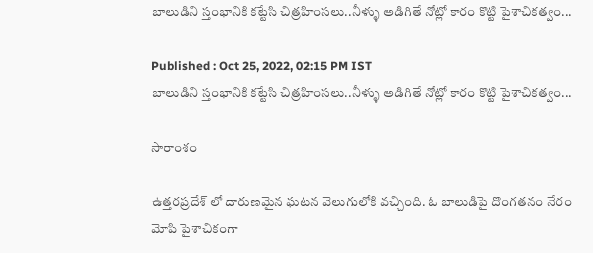బాలుడిని స్తంభానికి కట్టేసి చిత్రహింసలు..నీళ్ళు అడిగితే నోట్లో కారం కొట్టి పైశాచికత్వం...

Published : Oct 25, 2022, 02:15 PM IST
బాలుడిని స్తంభానికి కట్టేసి చిత్రహింసలు..నీళ్ళు అడిగితే నోట్లో కారం కొట్టి పైశాచికత్వం...

సారాంశం

ఉత్తరప్రదేశ్ లో దారుణమైన ఘటన వెలుగులోకి వచ్చింది. ఓ బాలుడిపై దొంగతనం నేరం మోపి పైశాచికంగా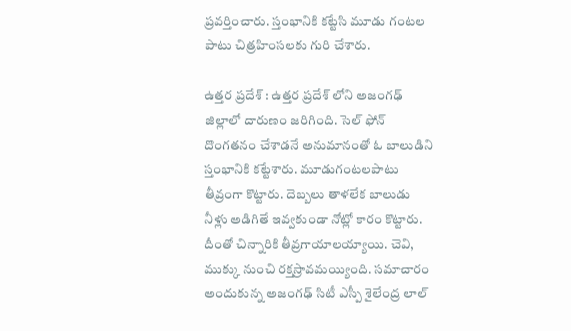ప్రవర్తించారు. స్తంభానికి కట్టేసి మూడు గంటల పాటు చిత్రహింసలకు గురి చేశారు.

ఉత్తర ప్రదేశ్ : ఉత్తర ప్రదేశ్ లోని అజంగఢ్ జిల్లాలో దారుణం జరిగింది. సెల్ ఫోన్ దొంగతనం చేశాడనే అనుమానంతో ఓ బాలుడిని స్తంభానికి కట్టేశారు. మూడుగంటలపాటు తీవ్రంగా కొట్టారు. దెబ్బలు తాళలేక బాలుడు నీళ్లు అడిగితే ఇవ్వకుండా నోట్లో కారం కొట్టారు. దీంతో చిన్నారికి తీవ్రగాయాలయ్యాయి. చెవి, ముక్కు నుంచి రక్తస్రావమయ్యింది. సమాచారం అందుకున్న అజంగఢ్ సిటీ ఎస్పీ శైలేంద్ర లాల్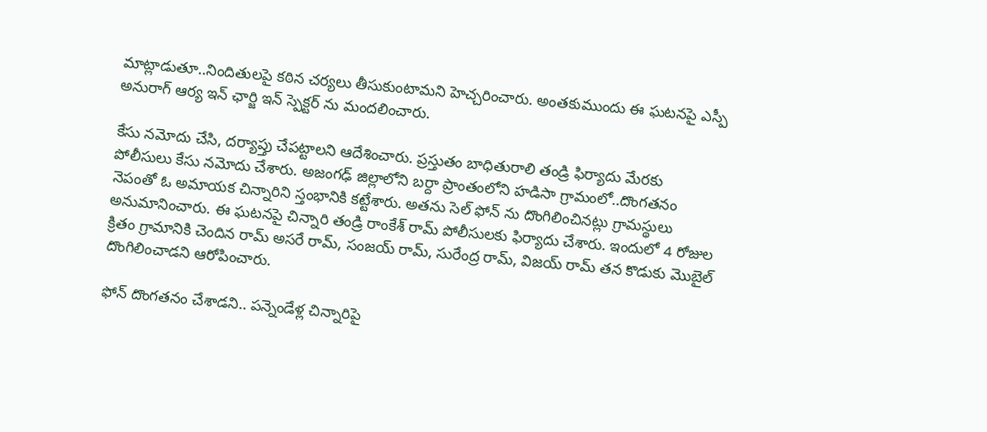మాట్లాడుతూ..నిందితులపై కఠిన చర్యలు తీసుకుంటామని హెచ్చరించారు. అంతకుముందు ఈ ఘటనపై ఎస్పీ అనురాగ్ ఆర్య ఇన్ ఛార్జి ఇన్ స్పెక్టర్ ను మందలించారు.

కేసు నమోదు చేసి, దర్యాప్తు చేపట్టాలని ఆదేశించారు. ప్రస్తుతం బాధితురాలి తండ్రి ఫిర్యాదు మేరకు పోలీసులు కేసు నమోదు చేశారు. అజంగఢ్ జిల్లాలోని బర్దా ప్రాంతంలోని హడిసా గ్రామంలో..దొంగతనం నెపంతో ఓ అమాయక చిన్నారిని స్తంభానికి కట్టేశారు. అతను సెల్ ఫోన్ ను దొంగిలించినట్లు గ్రామస్థులు అనుమానించారు. ఈ ఘటనపై చిన్నారి తండ్రి రాంకేశ్ రామ్ పోలీసులకు ఫిర్యాదు చేశారు. ఇందులో 4 రోజుల క్రితం గ్రామానికి చెందిన రామ్ అసరే రామ్, సంజయ్ రామ్, సురేంద్ర రామ్, విజయ్ రామ్ తన కొడుకు మొబైల్ దొంగిలించాడని ఆరోపించారు.

ఫోన్ దొంగతనం చేశాడని.. పన్నెండేళ్ల చిన్నారిపై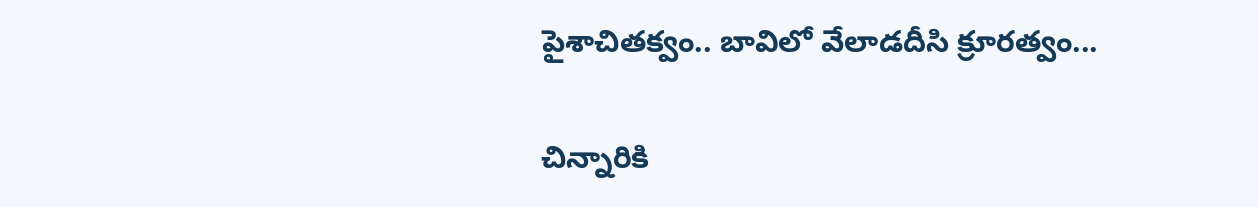పైశాచితక్వం.. బావిలో వేలాడదీసి క్రూరత్వం...

చిన్నారికి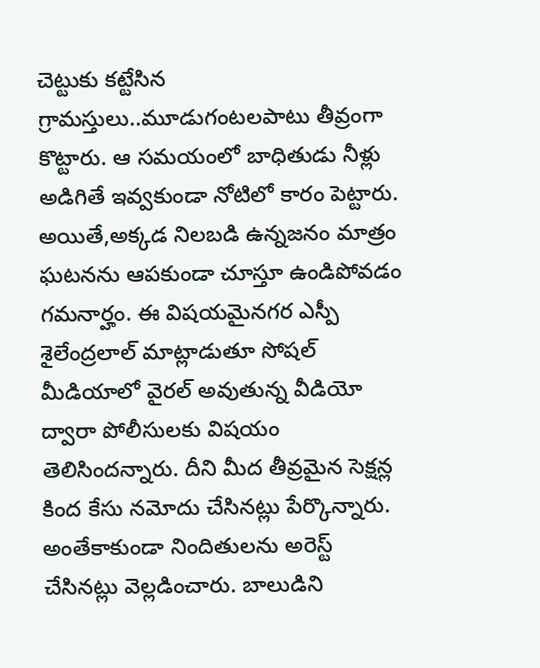చెట్టుకు కట్టేసిన గ్రామస్తులు..మూడుగంటలపాటు తీవ్రంగా కొట్టారు. ఆ సమయంలో బాధితుడు నీళ్లు అడిగితే ఇవ్వకుండా నోటిలో కారం పెట్టారు. అయితే,అక్కడ నిలబడి ఉన్నజనం మాత్రం ఘటనను ఆపకుండా చూస్తూ ఉండిపోవడం గమనార్హం. ఈ విషయమైనగర ఎస్పీ శైలేంద్రలాల్ మాట్లాడుతూ సోషల్ మీడియాలో వైరల్ అవుతున్న వీడియో ద్వారా పోలీసులకు విషయం తెలిసిందన్నారు. దీని మీద తీవ్రమైన సెక్షన్ల కింద కేసు నమోదు చేసినట్లు పేర్కొన్నారు. అంతేకాకుండా నిందితులను అరెస్ట్ చేసినట్లు వెల్లడించారు. బాలుడిని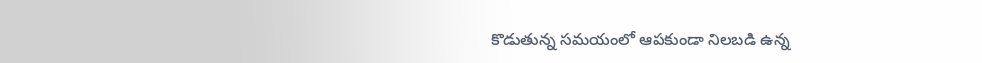కొడుతున్న సమయంలో ఆపకుండా నిలబడి ఉన్న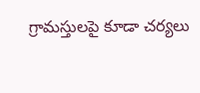గ్రామస్తులపై కూడా చర్యలు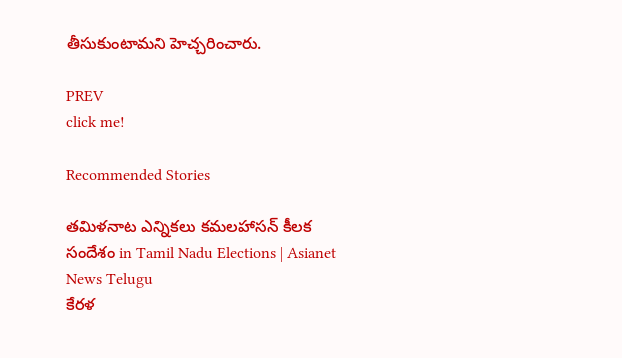తీసుకుంటామని హెచ్చరించారు.

PREV
click me!

Recommended Stories

తమిళనాట ఎన్నికలు కమలహాసన్ కీలక సందేశం in Tamil Nadu Elections | Asianet News Telugu
కేరళ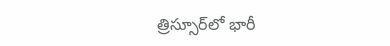త్రిస్సూర్‌లో భారీ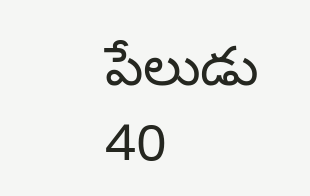పేలుడు 40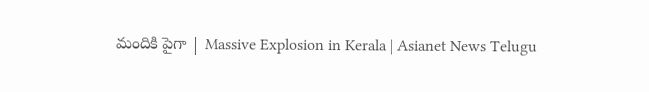మందికి పైగా | Massive Explosion in Kerala | Asianet News Telugu